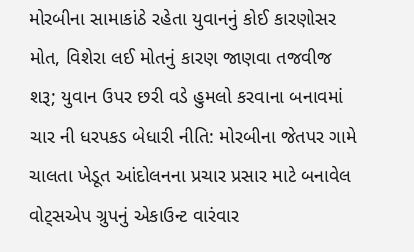મોરબીના સામાકાંઠે રહેતા યુવાનનું કોઈ કારણોસર મોત, વિશેરા લઈ મોતનું કારણ જાણવા તજવીજ શરૂ; યુવાન ઉપર છરી વડે હુમલો કરવાના બનાવમાં ચાર ની ધરપકડ બેધારી નીતિ: મોરબીના જેતપર ગામે ચાલતા ખેડૂત આંદોલનના પ્રચાર પ્રસાર માટે બનાવેલ વોટ્સએપ ગ્રુપનું એકાઉન્ટ વારંવાર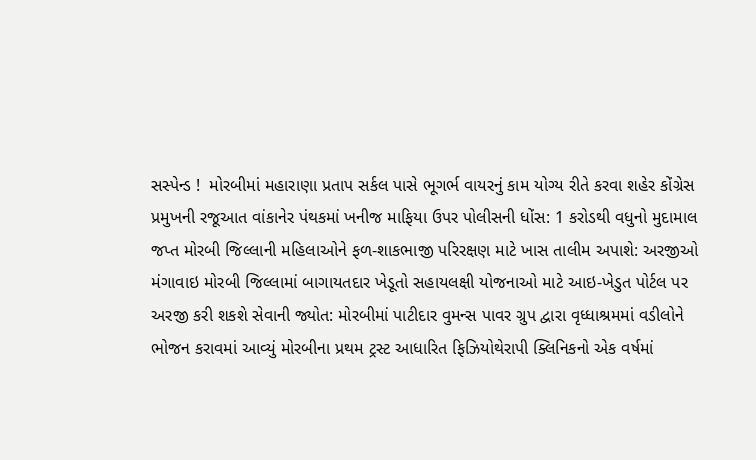સસ્પેન્ડ !  મોરબીમાં મહારાણા પ્રતાપ સર્કલ પાસે ભૂગર્ભ વાયરનું કામ યોગ્ય રીતે કરવા શહેર કોંગ્રેસ પ્રમુખની રજૂઆત વાંકાનેર પંથકમાં ખનીજ માફિયા ઉપર પોલીસની ધોંસ: 1 કરોડથી વધુનો મુદામાલ જપ્ત મોરબી જિલ્લાની મહિલાઓને ફળ-શાકભાજી પરિરક્ષણ માટે ખાસ તાલીમ અપાશે: અરજીઓ મંગાવાઇ મોરબી જિલ્લામાં બાગાયતદાર ખેડૂતો સહાયલક્ષી યોજનાઓ માટે આઇ-ખેડુત પોર્ટલ પર અરજી કરી શકશે સેવાની જ્યોત: મોરબીમાં પાટીદાર વુમન્સ પાવર ગ્રુપ દ્વારા વૃધ્ધાશ્રમમાં વડીલોને ભોજન કરાવમાં આવ્યું મોરબીના પ્રથમ ટ્રસ્ટ આધારિત ફિઝિયોથેરાપી ક્લિનિકનો એક વર્ષમાં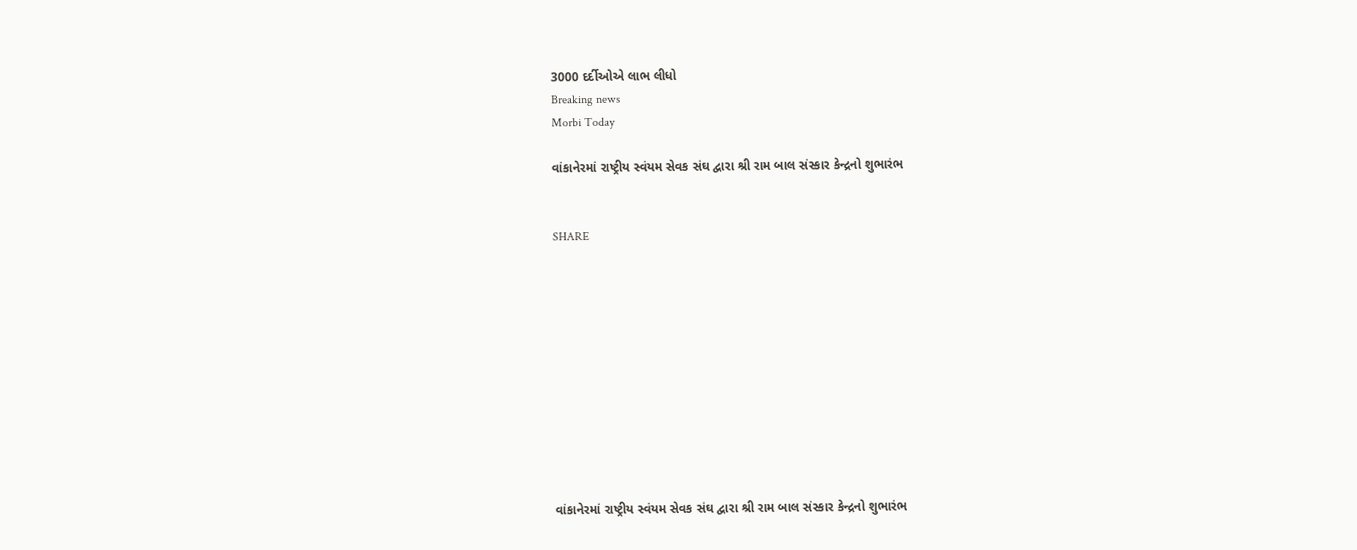3000 દર્દીઓએ લાભ લીધો
Breaking news
Morbi Today

વાંકાનેરમાં રાષ્ટ્રીય સ્વંયમ સેવક સંઘ દ્વારા શ્રી રામ બાલ સંસ્કાર કેન્દ્રનો શુભારંભ


SHARE











વાંકાનેરમાં રાષ્ટ્રીય સ્વંયમ સેવક સંઘ દ્વારા શ્રી રામ બાલ સંસ્કાર કેન્દ્રનો શુભારંભ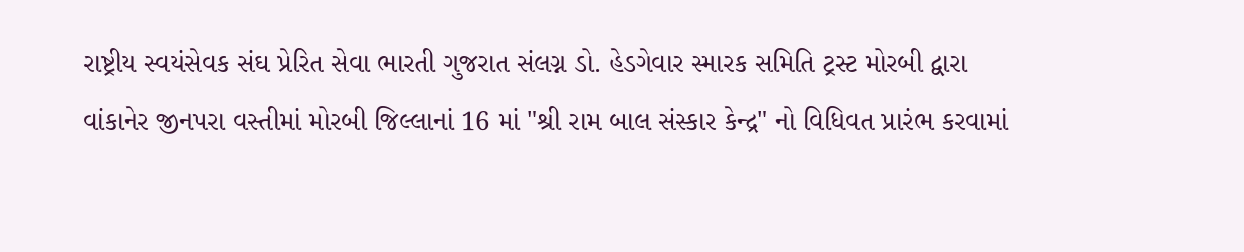રાષ્ટ્રીય સ્વયંસેવક સંઘ પ્રેરિત સેવા ભારતી ગુજરાત સંલગ્ન ડો. હેડગેવાર સ્મારક સમિતિ ટ્રસ્ટ મોરબી દ્વારા વાંકાનેર જીનપરા વસ્તીમાં મોરબી જિલ્લાનાં 16 માં "શ્રી રામ બાલ સંસ્કાર કેન્દ્ર" નો વિધિવત પ્રારંભ કરવામાં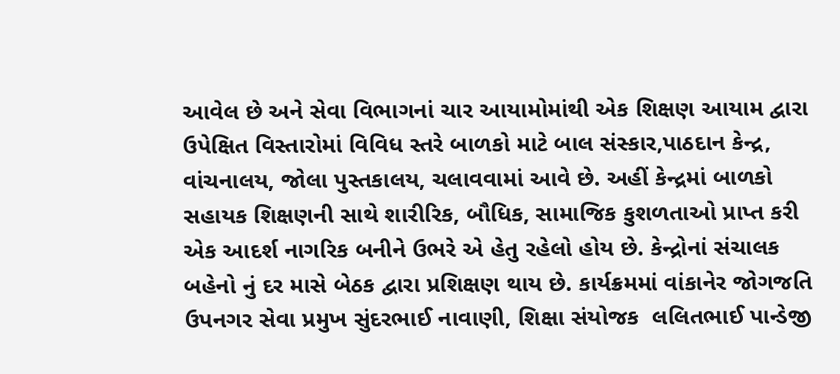આવેલ છે અને સેવા વિભાગનાં ચાર આયામોમાંથી એક શિક્ષણ આયામ દ્વારા ઉપેક્ષિત વિસ્તારોમાં વિવિધ સ્તરે બાળકો માટે બાલ સંસ્કાર,પાઠદાન કેન્દ્ર, વાંચનાલય, જોલા પુસ્તકાલય, ચલાવવામાં આવે છે. અહીં કેન્દ્રમાં બાળકો સહાયક શિક્ષણની સાથે શારીરિક, બૌધિક, સામાજિક કુશળતાઓ પ્રાપ્ત કરી એક આદર્શ નાગરિક બનીને ઉભરે એ હેતુ રહેલો હોય છે. કેન્દ્રોનાં સંચાલક બહેનો નું દર માસે બેઠક દ્વારા પ્રશિક્ષણ થાય છે. કાર્યક્રમમાં વાંકાનેર જોગજતિ ઉપનગર સેવા પ્રમુખ સુંદરભાઈ નાવાણી, શિક્ષા સંયોજક  લલિતભાઈ પાન્ડેજી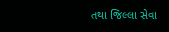તથા જિલ્લા સેવા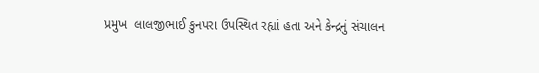પ્રમુખ  લાલજીભાઈ કુનપરા ઉપસ્થિત રહ્યાં હતા અને કેન્દ્રનું સંચાલન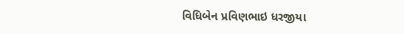વિધિબેન પ્રવિણભાઇ ધરજીયા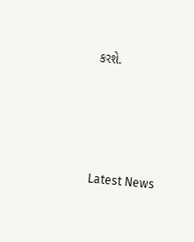કરશે.






Latest News